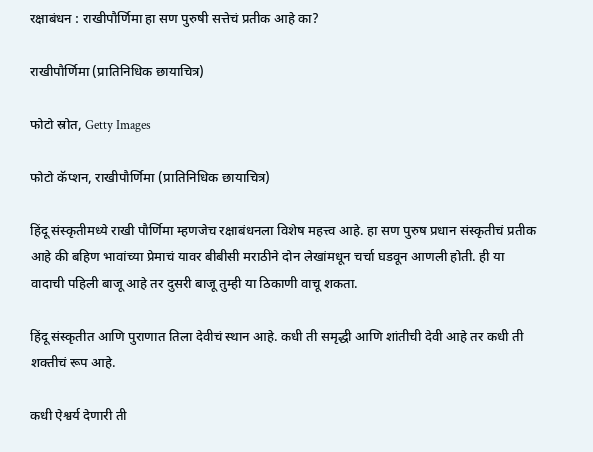रक्षाबंधन : राखीपौर्णिमा हा सण पुरुषी सत्तेचं प्रतीक आहे का?

राखीपौर्णिमा (प्रातिनिधिक छायाचित्र)

फोटो स्रोत, Getty Images

फोटो कॅप्शन, राखीपौर्णिमा (प्रातिनिधिक छायाचित्र)

हिंदू संस्कृतीमध्ये राखी पौर्णिमा म्हणजेच रक्षाबंधनला विशेष महत्त्व आहे. हा सण पुरुष प्रधान संस्कृतीचं प्रतीक आहे की बहिण भावांच्या प्रेमाचं यावर बीबीसी मराठीने दोन लेखांमधून चर्चा घडवून आणली होती. ही या वादाची पहिली बाजू आहे तर दुसरी बाजू तुम्ही या ठिकाणी वाचू शकता.

हिंदू संस्कृतीत आणि पुराणात तिला देवीचं स्थान आहे. कधी ती समृद्धी आणि शांतीची देवी आहे तर कधी ती शक्तीचं रूप आहे.

कधी ऐश्वर्य देणारी ती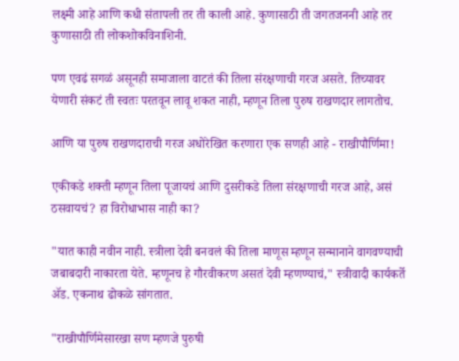लक्ष्मी आहे आणि कधी संतापली तर ती काली आहे. कुणासाठी ती जगतजननी आहे तर कुणासाठी ती लोकशोकविनाशिनी.

पण एवढं सगळं असूनही समाजाला वाटतं की तिला संरक्षणाची गरज असते. तिच्यावर येणारी संकटं ती स्वतः परतवून लावू शकत नाही, म्हणून तिला पुरुष राखणदार लागतोच.

आणि या पुरुष राखणदाराची गरज अधोरेखित करणारा एक सणही आहे - राखीपौर्णिमा!

एकीकडे शक्ती म्हणून तिला पूजायचं आणि दुसरीकडे तिला संरक्षणाची गरज आहे, असं ठसवायचं? हा विरोधाभास नाही का?

"यात काही नवीन नाही. स्त्रीला देवी बनवलं की तिला माणूस म्हणून सन्मानाने वागवण्याची जबाबदारी नाकारता येते. म्हणूनच हे गौरवीकरण असतं देवी म्हणण्याचं," स्त्रीवादी कार्यकर्ते ॲड. एकनाथ ढोकळे सांगतात.

"राखीपौर्णिमेसारखा सण म्हणजे पुरुषी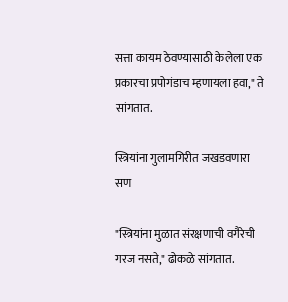सत्ता कायम ठेवण्यासाठी केलेला एक प्रकारचा प्रपोगंडाच म्हणायला हवा," ते सांगतात.

स्त्रियांना गुलामगिरीत जखडवणारा सण

"स्त्रियांना मुळात संरक्षणाची वगैरेची गरज नसते," ढोकळे सांगतात.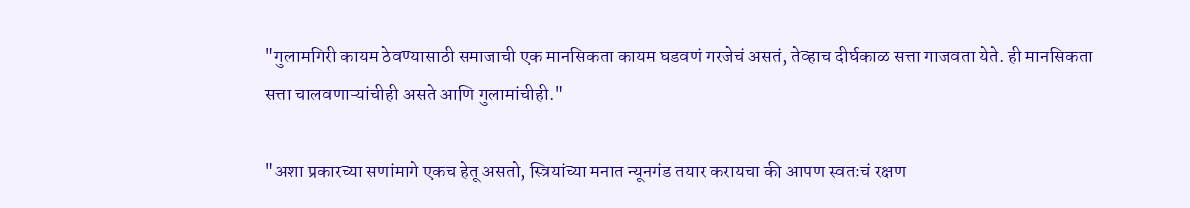"गुलामगिरी कायम ठेवण्यासाठी समाजाची एक मानसिकता कायम घडवणं गरजेचं असतं, तेव्हाच दीर्घकाळ सत्ता गाजवता येते. ही मानसिकता सत्ता चालवणाऱ्यांचीही असते आणि गुलामांचीही."

"अशा प्रकारच्या सणांमागे एकच हेतू असतो, स्त्रियांच्या मनात न्यूनगंड तयार करायचा की आपण स्वतःचं रक्षण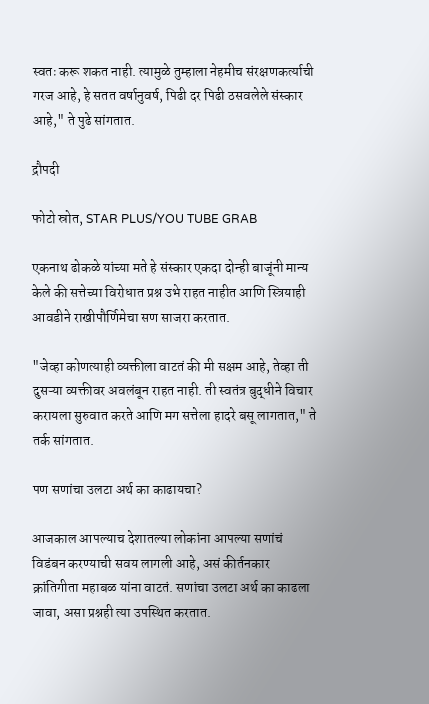स्वतः करू शकत नाही. त्यामुळे तुम्हाला नेहमीच संरक्षणकर्त्याची गरज आहे, हे सतत वर्षानुवर्ष, पिढी दर पिढी ठसवलेले संस्कार आहे," ते पुढे सांगतात.

द्रौपदी

फोटो स्रोत, STAR PLUS/YOU TUBE GRAB

एकनाथ ढोकळे यांच्या मते हे संस्कार एकदा दोन्ही बाजूंनी मान्य केले की सत्तेच्या विरोधात प्रश्न उभे राहत नाहीत आणि स्त्रियाही आवडीने राखीपौर्णिमेचा सण साजरा करतात.

"जेव्हा कोणत्याही व्यक्तीला वाटतं की मी सक्षम आहे, तेव्हा ती दुसऱ्या व्यक्तीवर अवलंबून राहत नाही. ती स्वतंत्र बुद्धीने विचार करायला सुरुवात करते आणि मग सत्तेला हादरे बसू लागतात," ते तर्क सांगतात.

पण सणांचा उलटा अर्थ का काढायचा?

आजकाल आपल्याच देशातल्या लोकांना आपल्या सणांचं विडंबन करण्याची सवय लागली आहे, असं कीर्तनकार क्रांतिगीता महाबळ यांना वाटतं. सणांचा उलटा अर्थ का काढला जावा, असा प्रश्नही त्या उपस्थित करतात.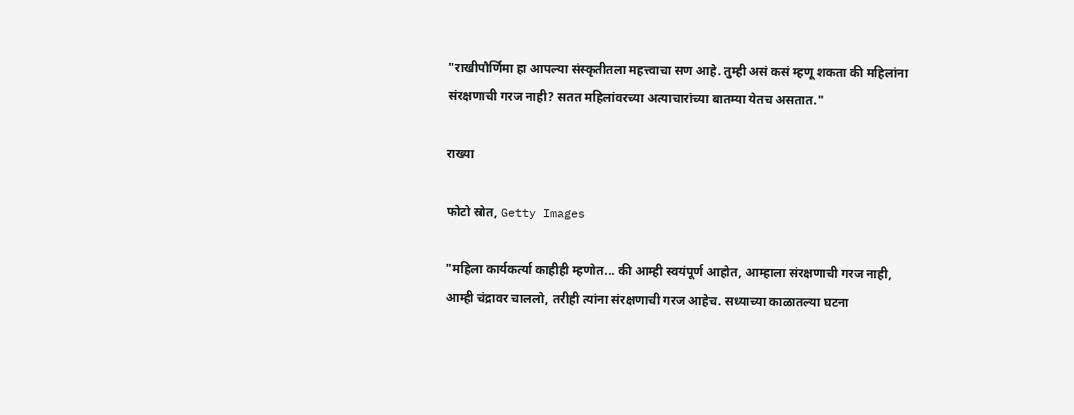"राखीपौर्णिमा हा आपल्या संस्कृतीतला महत्त्वाचा सण आहे. तुम्ही असं कसं म्हणू शकता की महिलांना संरक्षणाची गरज नाही? सतत महिलांवरच्या अत्याचारांच्या बातम्या येतच असतात."

राख्या

फोटो स्रोत, Getty Images

"महिला कार्यकर्त्या काहीही म्हणोत... की आम्ही स्वयंपूर्ण आहोत, आम्हाला संरक्षणाची गरज नाही, आम्ही चंद्रावर चाललो, तरीही त्यांना संरक्षणाची गरज आहेच. सध्याच्या काळातल्या घटना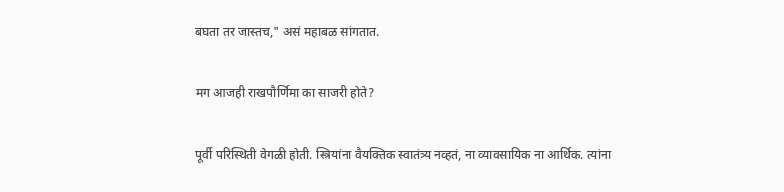बघता तर जास्तच," असं महाबळ सांगतात.

मग आजही राखपौर्णिमा का साजरी होते?

पूर्वी परिस्थिती वेगळी होती. स्त्रियांना वैयक्तिक स्वातंत्र्य नव्हतं, ना व्यावसायिक ना आर्थिक. त्यांना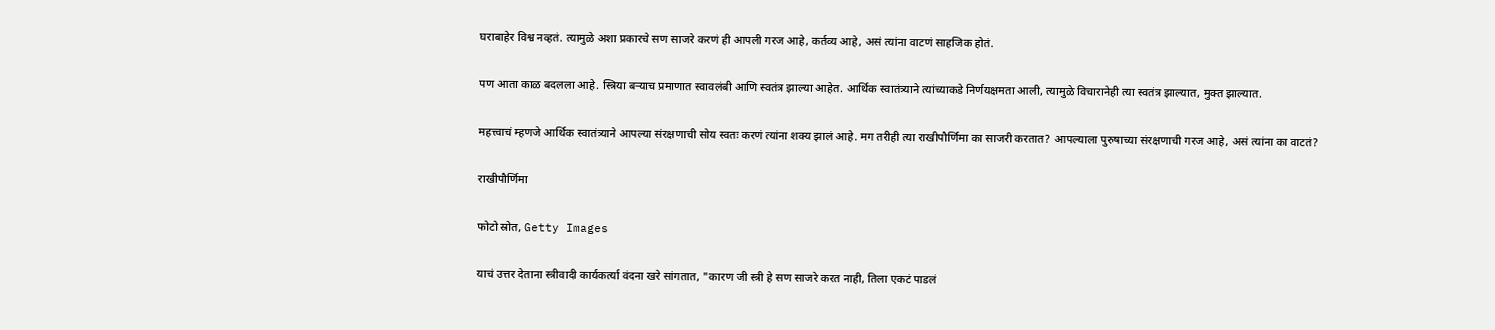घराबाहेर विश्व नव्हतं. त्यामुळे अशा प्रकारचे सण साजरे करणं ही आपली गरज आहे, कर्तव्य आहे, असं त्यांना वाटणं साहजिक होतं.

पण आता काळ बदलला आहे. स्त्रिया बऱ्याच प्रमाणात स्वावलंबी आणि स्वतंत्र झाल्या आहेत. आर्थिक स्वातंत्र्याने त्यांच्याकडे निर्णयक्षमता आली, त्यामुळे विचारानेही त्या स्वतंत्र झाल्यात, मुक्त झाल्यात.

महत्त्वाचं म्हणजे आर्थिक स्वातंत्र्याने आपल्या संरक्षणाची सोय स्वतः करणं त्यांना शक्य झालं आहे. मग तरीही त्या राखीपौर्णिमा का साजरी करतात? आपल्याला पुरुषाच्या संरक्षणाची गरज आहे, असं त्यांना का वाटतं?

राखीपौर्णिमा

फोटो स्रोत, Getty Images

याचं उत्तर देताना स्त्रीवादी कार्यकर्त्या वंदना खरे सांगतात, "कारण जी स्त्री हे सण साजरे करत नाही, तिला एकटं पाडलं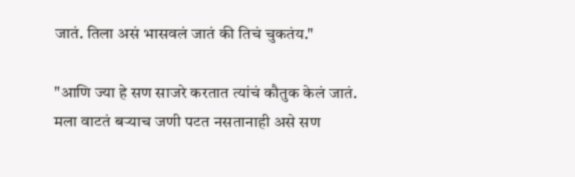जातं. तिला असं भासवलं जातं की तिचं चुकतंय."

"आणि ज्या हे सण साजरे करतात त्यांचं कौतुक केलं जातं. मला वाटतं बऱ्याच जणी पटत नसतानाही असे सण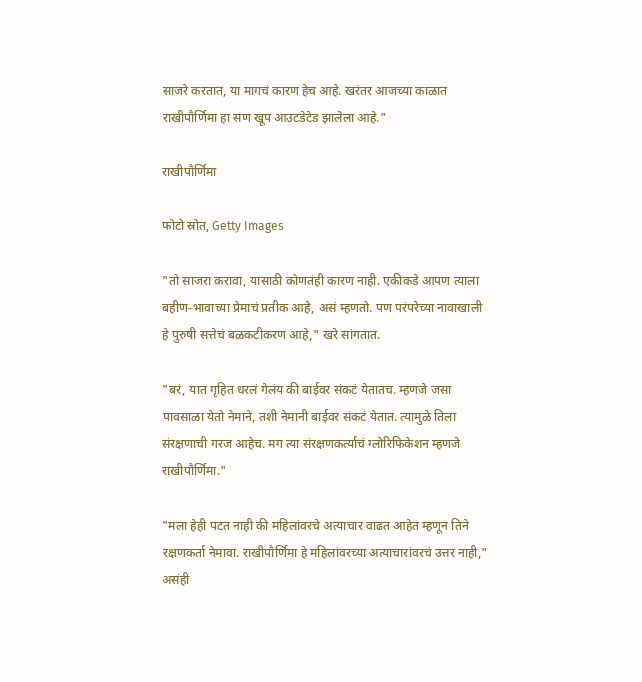साजरे करतात, या मागचं कारण हेच आहे. खरंतर आजच्या काळात राखीपौर्णिमा हा सण खूप आउटडेटेड झालेला आहे."

राखीपौर्णिमा

फोटो स्रोत, Getty Images

"तो साजरा करावा, यासाठी कोणतंही कारण नाही. एकीकडे आपण त्याला बहीण-भावाच्या प्रेमाचं प्रतीक आहे, असं म्हणतो. पण परंपरेच्या नावाखाली हे पुरुषी सत्तेचं बळकटीकरण आहे," खरे सांगतात.

"बरं, यात गृहित धरलं गेलंय की बाईवर संकटं येतातच. म्हणजे जसा पावसाळा येतो नेमाने, तशी नेमानी बाईवर संकटं येतात. त्यामुळे तिला संरक्षणाची गरज आहेच. मग त्या संरक्षणकर्त्याचं ग्लोरिफिकेशन म्हणजे राखीपौर्णिमा."

"मला हेही पटत नाही की महिलांवरचे अत्याचार वाढत आहेत म्हणून तिने रक्षणकर्ता नेमावा. राखीपौर्णिमा हे महिलांवरच्या अत्याचारांवरचं उत्तर नाही," असंही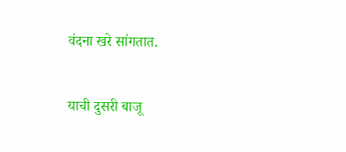वंदना खरे सांगतात.

याची दुसरी बाजू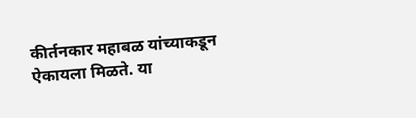कीर्तनकार महाबळ यांच्याकडून ऐकायला मिळते. या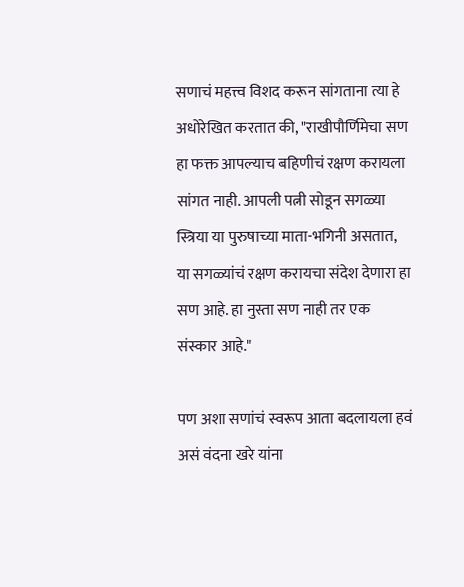सणाचं महत्त्व विशद करून सांगताना त्या हे अधोरेखित करतात की, "राखीपौर्णिमेचा सण हा फक्त आपल्याच बहिणीचं रक्षण करायला सांगत नाही. आपली पत्नी सोडून सगळ्या स्त्रिया या पुरुषाच्या माता-भगिनी असतात, या सगळ्यांचं रक्षण करायचा संदेश देणारा हा सण आहे. हा नुस्ता सण नाही तर एक संस्कार आहे."

पण अशा सणांचं स्वरूप आता बदलायला हवं असं वंदना खरे यांना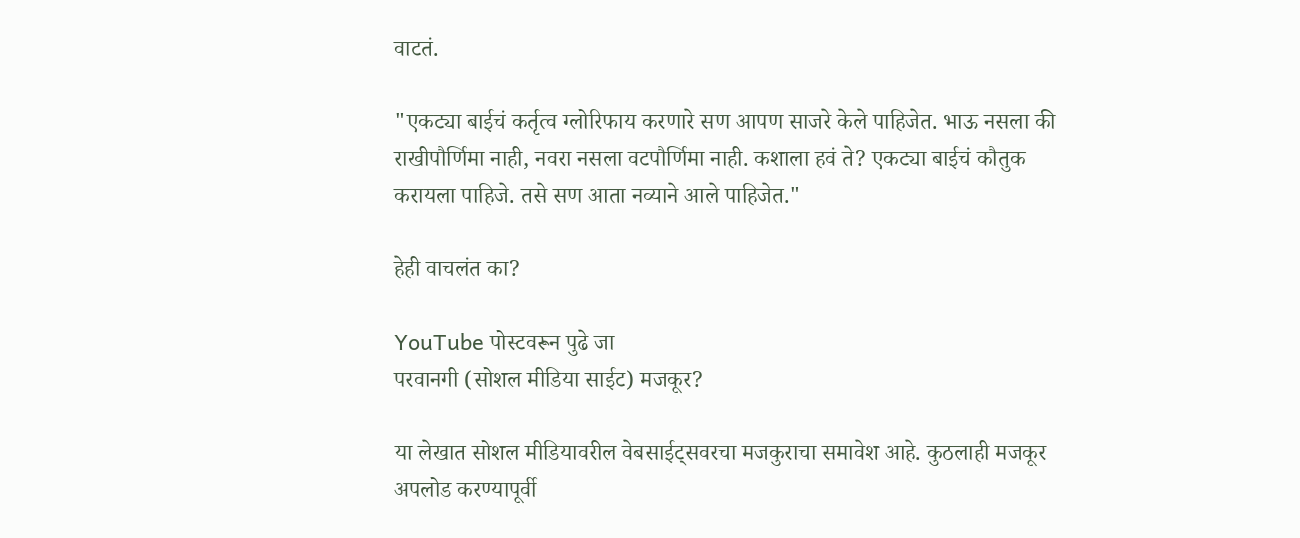वाटतं.

"एकट्या बाईचं कर्तृत्व ग्लोरिफाय करणारे सण आपण साजरे केले पाहिजेत. भाऊ नसला की राखीपौर्णिमा नाही, नवरा नसला वटपौर्णिमा नाही. कशाला हवं ते? एकट्या बाईचं कौतुक करायला पाहिजे. तसे सण आता नव्याने आले पाहिजेत."

हेही वाचलंत का?

YouTube पोस्टवरून पुढे जा
परवानगी (सोशल मीडिया साईट) मजकूर?

या लेखात सोशल मीडियावरील वेबसाईट्सवरचा मजकुराचा समावेश आहे. कुठलाही मजकूर अपलोड करण्यापूर्वी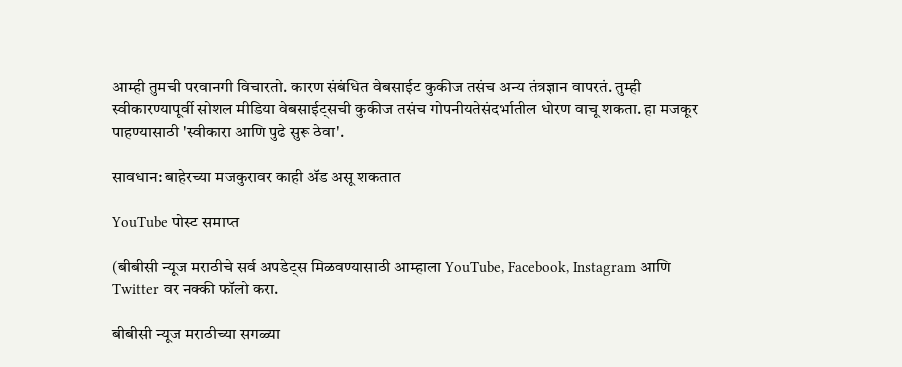आम्ही तुमची परवानगी विचारतो. कारण संबंधित वेबसाईट कुकीज तसंच अन्य तंत्रज्ञान वापरतं. तुम्ही स्वीकारण्यापूर्वी सोशल मीडिया वेबसाईट्सची कुकीज तसंच गोपनीयतेसंदर्भातील धोरण वाचू शकता. हा मजकूर पाहण्यासाठी 'स्वीकारा आणि पुढे सुरू ठेवा'.

सावधान: बाहेरच्या मजकुरावर काही ॲड असू शकतात

YouTube पोस्ट समाप्त

(बीबीसी न्यूज मराठीचे सर्व अपडेट्स मिळवण्यासाठी आम्हाला YouTube, Facebook, Instagram आणि Twitter वर नक्की फॉलो करा.

बीबीसी न्यूज मराठीच्या सगळ्या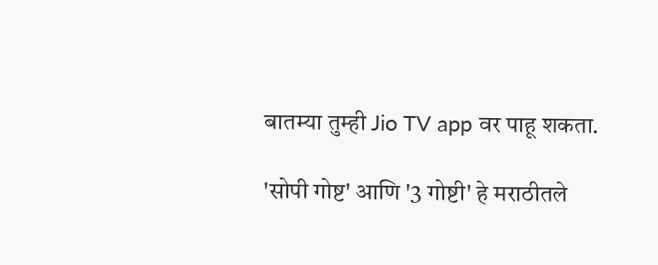बातम्या तुम्ही Jio TV app वर पाहू शकता.

'सोपी गोष्ट' आणि '3 गोष्टी' हे मराठीतले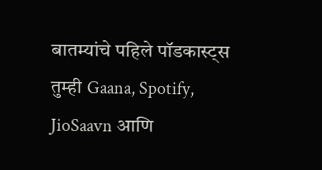बातम्यांचे पहिले पॉडकास्ट्स तुम्ही Gaana, Spotify, JioSaavn आणि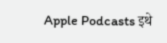Apple Podcasts इथे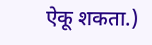ऐकू शकता.)